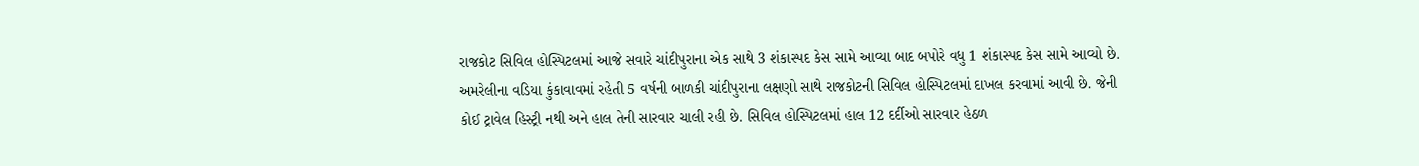રાજકોટ સિવિલ હોસ્પિટલમાં આજે સવારે ચાંદીપુરાના એક સાથે 3 શંકાસ્પદ કેસ સામે આવ્યા બાદ બપોરે વધુ 1 શંકાસ્પદ કેસ સામે આવ્યો છે. અમરેલીના વડિયા કુંકાવાવમાં રહેતી 5 વર્ષની બાળકી ચાંદીપુરાના લક્ષણો સાથે રાજકોટની સિવિલ હોસ્પિટલમાં દાખલ કરવામાં આવી છે. જેની કોઈ ટ્રાવેલ હિસ્ટ્રી નથી અને હાલ તેની સારવાર ચાલી રહી છે. સિવિલ હોસ્પિટલમાં હાલ 12 દર્દીઓ સારવાર હેઠળ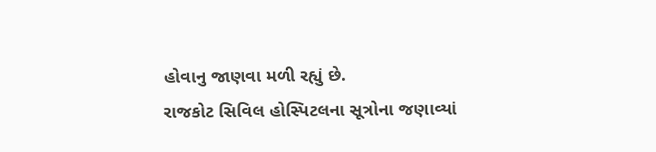હોવાનુ જાણવા મળી રહ્યું છે.
રાજકોટ સિવિલ હોસ્પિટલના સૂત્રોના જણાવ્યાં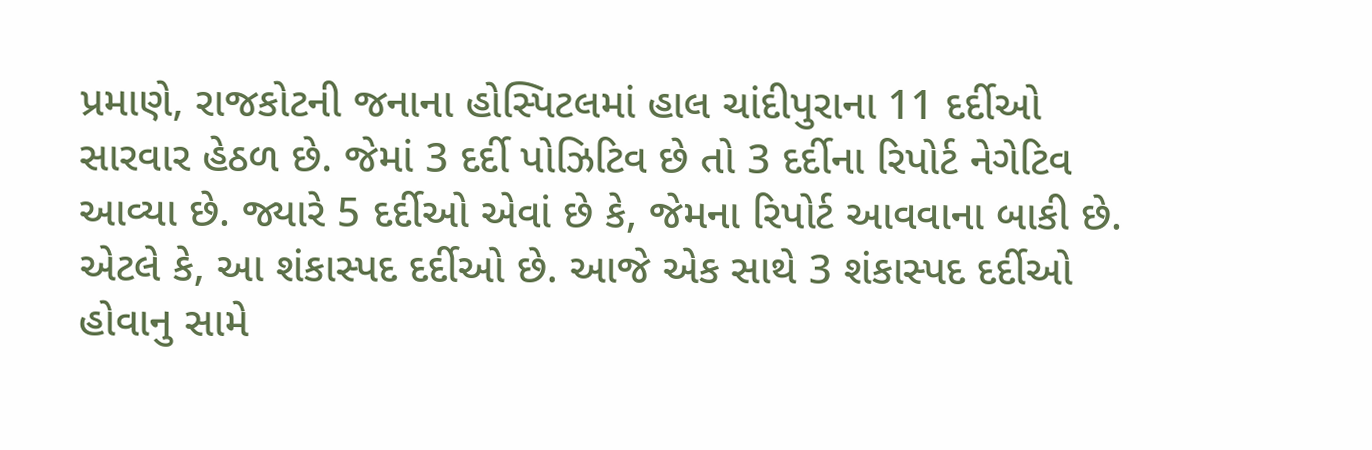પ્રમાણે, રાજકોટની જનાના હોસ્પિટલમાં હાલ ચાંદીપુરાના 11 દર્દીઓ સારવાર હેઠળ છે. જેમાં 3 દર્દી પોઝિટિવ છે તો 3 દર્દીના રિપોર્ટ નેગેટિવ આવ્યા છે. જ્યારે 5 દર્દીઓ એવાં છે કે, જેમના રિપોર્ટ આવવાના બાકી છે. એટલે કે, આ શંકાસ્પદ દર્દીઓ છે. આજે એક સાથે 3 શંકાસ્પદ દર્દીઓ હોવાનુ સામે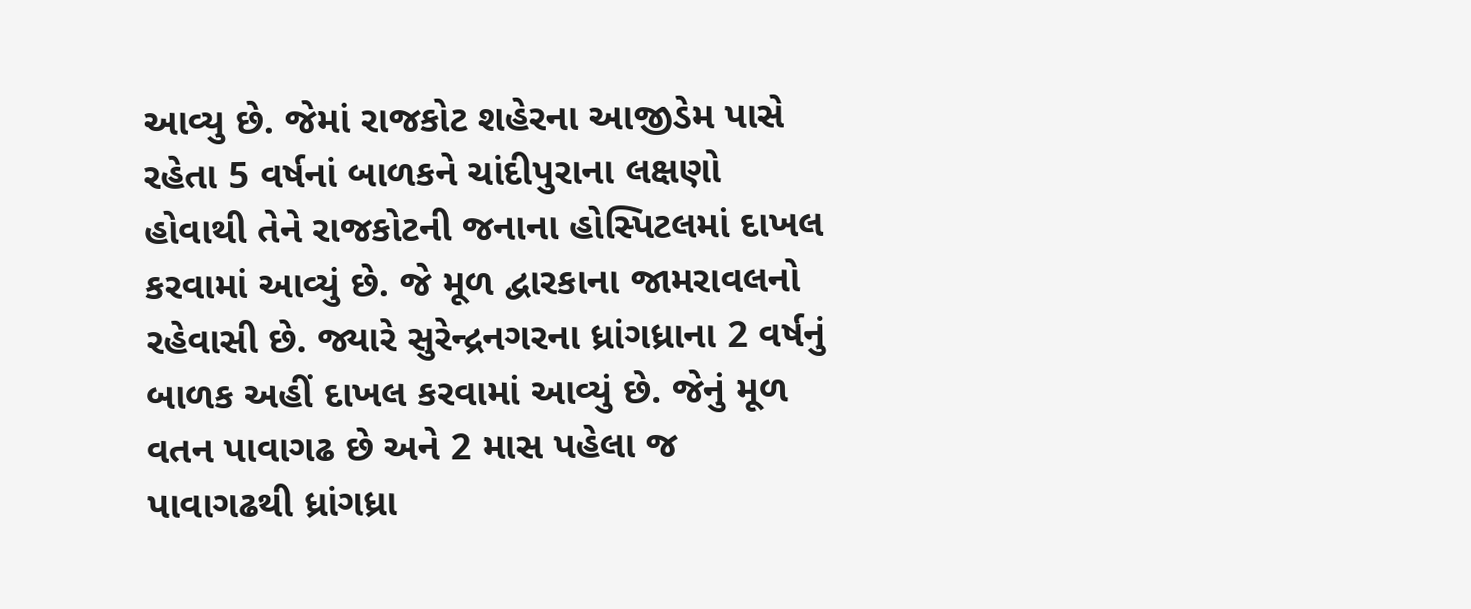આવ્યુ છે. જેમાં રાજકોટ શહેરના આજીડેમ પાસે રહેતા 5 વર્ષનાં બાળકને ચાંદીપુરાના લક્ષણો હોવાથી તેને રાજકોટની જનાના હોસ્પિટલમાં દાખલ કરવામાં આવ્યું છે. જે મૂળ દ્વારકાના જામરાવલનો રહેવાસી છે. જ્યારે સુરેન્દ્રનગરના ધ્રાંગધ્રાના 2 વર્ષનું બાળક અહીં દાખલ કરવામાં આવ્યું છે. જેનું મૂળ વતન પાવાગઢ છે અને 2 માસ પહેલા જ પાવાગઢથી ધ્રાંગધ્રા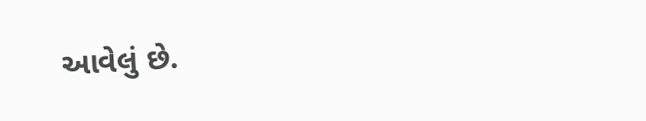આવેલું છે.